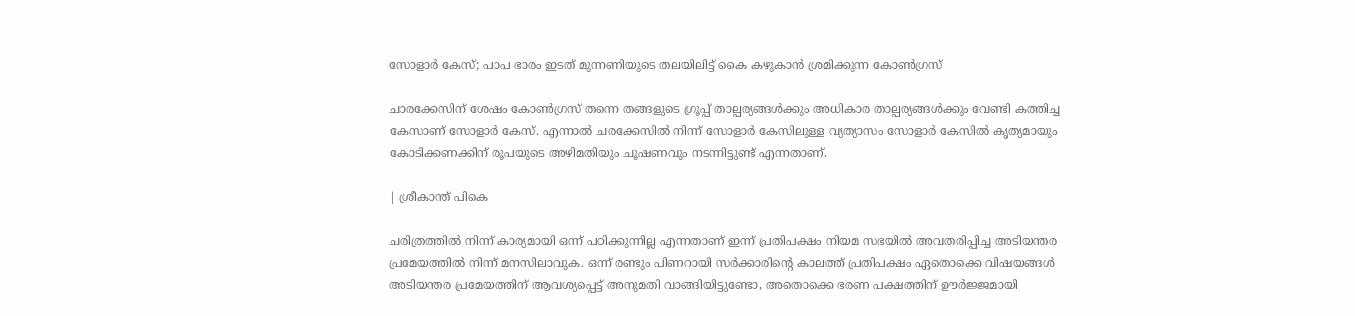സോളാർ കേസ്; പാപ ഭാരം ഇടത് മുന്നണിയുടെ തലയിലിട്ട് കൈ കഴുകാൻ ശ്രമിക്കുന്ന കോൺഗ്രസ്

ചാരക്കേസിന് ശേഷം കോൺഗ്രസ് തന്നെ തങ്ങളുടെ ഗ്രൂപ്പ് താല്പര്യങ്ങൾക്കും അധികാര താല്പര്യങ്ങൾക്കും വേണ്ടി കത്തിച്ച കേസാണ് സോളാർ കേസ്. എന്നാൽ ചരക്കേസിൽ നിന്ന് സോളാർ കേസിലുള്ള വ്യത്യാസം സോളാർ കേസിൽ കൃത്യമായും കോടിക്കണക്കിന് രൂപയുടെ അഴിമതിയും ചൂഷണവും നടന്നിട്ടുണ്ട് എന്നതാണ്.

| ശ്രീകാന്ത് പികെ

ചരിത്രത്തിൽ നിന്ന് കാര്യമായി ഒന്ന് പഠിക്കുന്നില്ല എന്നതാണ് ഇന്ന് പ്രതിപക്ഷം നിയമ സഭയിൽ അവതരിപ്പിച്ച അടിയന്തര പ്രമേയത്തിൽ നിന്ന് മനസിലാവുക. ഒന്ന് രണ്ടും പിണറായി സർക്കാരിന്റെ കാലത്ത് പ്രതിപക്ഷം ഏതൊക്കെ വിഷയങ്ങൾ അടിയന്തര പ്രമേയത്തിന് ആവശ്യപ്പെട്ട് അനുമതി വാങ്ങിയിട്ടുണ്ടോ, അതൊക്കെ ഭരണ പക്ഷത്തിന് ഊർജ്ജമായി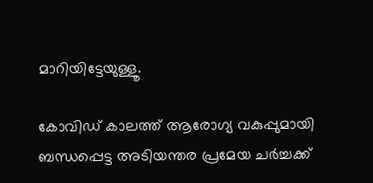മാറിയിട്ടേയുള്ളൂ.

കോവിഡ് കാലത്ത് ആരോഗ്യ വകുപ്പുമായി ബന്ധപ്പെട്ട അടിയന്തര പ്രമേയ ചർച്ചക്ക്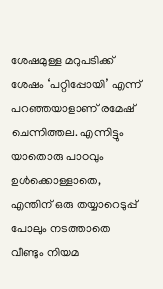ശേഷമുള്ള മറുപടിക്ക് ശേഷം ‘പറ്റിപ്പോയി’ എന്ന് പറഞ്ഞയാളാണ് രമേഷ് ചെന്നിത്തല. എന്നിട്ടും യാതൊരു പാഠവും ഉൾക്കൊള്ളാതെ, എന്തിന് ഒരു തയ്യാറെടുപ്പ് പോലും നടത്താതെ വീണ്ടും നിയമ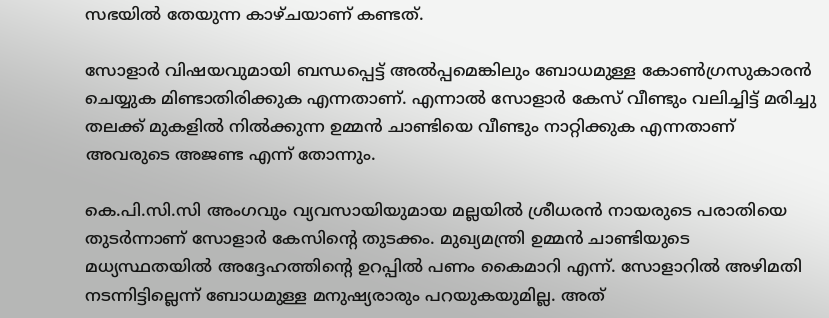സഭയിൽ തേയുന്ന കാഴ്ചയാണ് കണ്ടത്.

സോളാർ വിഷയവുമായി ബന്ധപ്പെട്ട് അൽപ്പമെങ്കിലും ബോധമുള്ള കോൺഗ്രസുകാരൻ ചെയ്യുക മിണ്ടാതിരിക്കുക എന്നതാണ്. എന്നാൽ സോളാർ കേസ് വീണ്ടും വലിച്ചിട്ട്‌ മരിച്ചു തലക്ക് മുകളിൽ നിൽക്കുന്ന ഉമ്മൻ‌ ചാണ്ടിയെ വീണ്ടും നാറ്റിക്കുക എന്നതാണ് അവരുടെ അജണ്ട എന്ന് തോന്നും.

കെ.പി.സി.സി അംഗവും വ്യവസായിയുമായ മല്ലയിൽ ശ്രീധരൻ നായരുടെ പരാതിയെ തുടർന്നാണ് സോളാർ കേസിന്റെ തുടക്കം. മുഖ്യമന്ത്രി ഉമ്മൻ‌ ചാണ്ടിയുടെ മധ്യസ്ഥതയിൽ അദ്ദേഹത്തിന്റെ ഉറപ്പിൽ പണം കൈമാറി എന്ന്. സോളാറിൽ അഴിമതി നടന്നിട്ടില്ലെന്ന് ബോധമുള്ള മനുഷ്യരാരും പറയുകയുമില്ല. അത്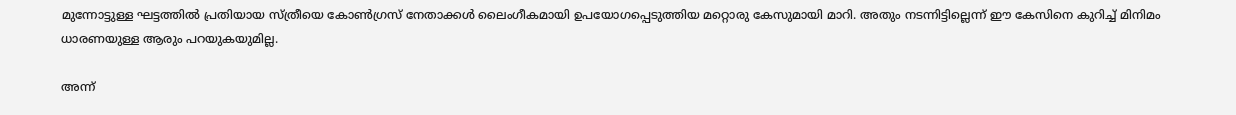മുന്നോട്ടുള്ള ഘട്ടത്തിൽ പ്രതിയായ സ്ത്രീയെ കോൺഗ്രസ് നേതാക്കൾ ലൈംഗീകമായി ഉപയോഗപ്പെടുത്തിയ മറ്റൊരു കേസുമായി മാറി. അതും നടന്നിട്ടില്ലെന്ന് ഈ കേസിനെ കുറിച്ച് മിനിമം ധാരണയുള്ള ആരും പറയുകയുമില്ല.

അന്ന്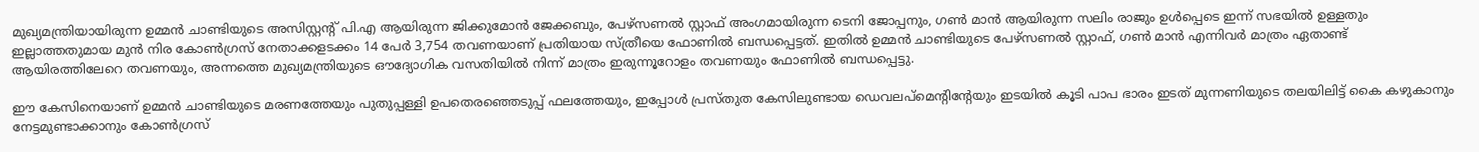മുഖ്യമന്ത്രിയായിരുന്ന ഉമ്മൻ ചാണ്ടിയുടെ അസിസ്റ്റന്റ് പി.എ ആയിരുന്ന ജിക്കുമോൻ ജേക്കബും, പേഴ്സണൽ സ്റ്റാഫ് അംഗമായിരുന്ന ടെനി ജോപ്പനും, ഗൺ മാൻ ആയിരുന്ന സലിം രാജും ഉൾപ്പെടെ ഇന്ന് സഭയിൽ ഉള്ളതും ഇല്ലാത്തതുമായ മുൻ നിര കോൺഗ്രസ് നേതാക്കളടക്കം 14 പേർ 3,754 തവണയാണ് പ്രതിയായ സ്ത്രീയെ ഫോണിൽ ബന്ധപ്പെട്ടത്. ഇതിൽ ഉമ്മൻ‌ ചാണ്ടിയുടെ പേഴ്സണൽ സ്റ്റാഫ്, ഗൺ മാൻ എന്നിവർ മാത്രം ഏതാണ്ട് ആയിരത്തിലേറെ തവണയും, അന്നത്തെ മുഖ്യമന്ത്രിയുടെ ഔദ്യോഗിക വസതിയിൽ നിന്ന് മാത്രം ഇരുന്നൂറോളം തവണയും ഫോണിൽ ബന്ധപ്പെട്ടു.

ഈ കേസിനെയാണ് ഉമ്മൻ‌ ചാണ്ടിയുടെ മരണത്തേയും പുതുപ്പള്ളി ഉപതെരഞ്ഞെടുപ്പ് ഫലത്തേയും, ഇപ്പോൾ പ്രസ്തുത കേസിലുണ്ടായ ഡെവലപ്മെന്റിന്റേയും ഇടയിൽ കൂടി പാപ ഭാരം ഇടത് മുന്നണിയുടെ തലയിലിട്ട് കൈ കഴുകാനും നേട്ടമുണ്ടാക്കാനും കോൺഗ്രസ്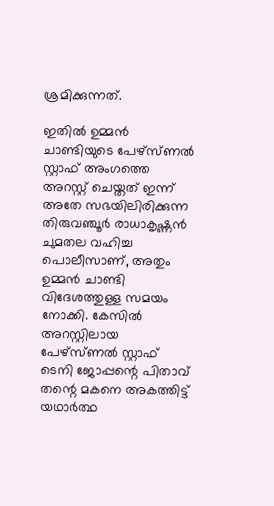ശ്രമിക്കുന്നത്.

ഇതിൽ ഉമ്മൻ‌ ചാണ്ടിയുടെ പേഴ്സ്ണൽ സ്റ്റാഫ് അംഗത്തെ അറസ്റ്റ് ചെയ്തത് ഇന്ന് അതേ സഭയിലിരിക്കുന്ന തിരുവഞ്ചൂർ രാധാകൃഷ്ണൻ ചുമതല വഹിച്ച പൊലീസാണ്, അതും ഉമ്മൻ‌ ചാണ്ടി വിദേശത്തുള്ള സമയം നോക്കി. കേസിൽ അറസ്റ്റിലായ പേഴ്സ്ണൽ സ്റ്റാഫ് ടെനി ജോപ്പന്റെ പിതാവ് തന്റെ മകനെ അകത്തിട്ട് യഥാർത്ഥ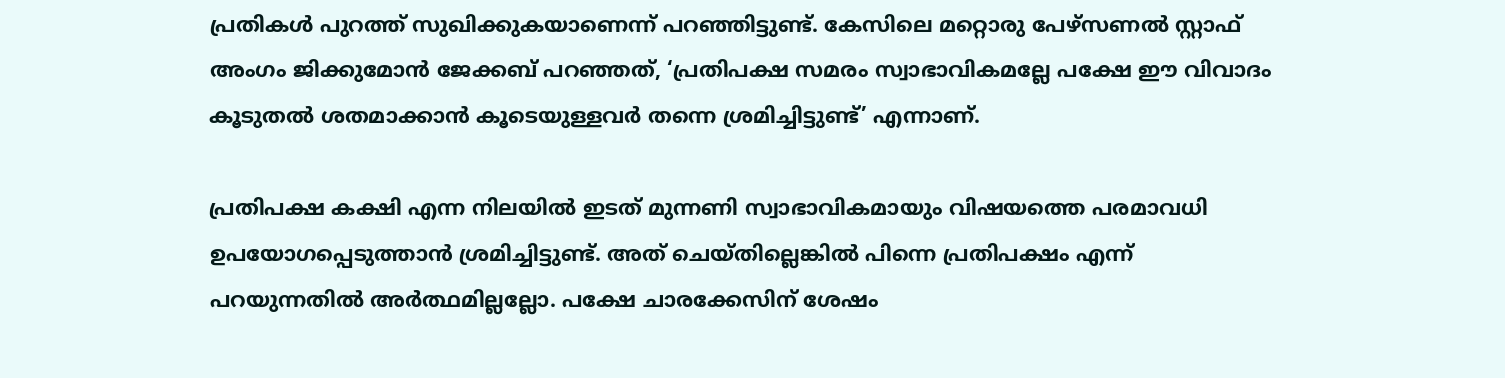പ്രതികൾ പുറത്ത് സുഖിക്കുകയാണെന്ന് പറഞ്ഞിട്ടുണ്ട്. കേസിലെ മറ്റൊരു പേഴ്സണൽ സ്റ്റാഫ് അംഗം ജിക്കുമോൻ ജേക്കബ് പറഞ്ഞത്, ‘പ്രതിപക്ഷ സമരം സ്വാഭാവികമല്ലേ പക്ഷേ ഈ വിവാദം കൂടുതൽ ശതമാക്കാൻ കൂടെയുള്ളവർ തന്നെ ശ്രമിച്ചിട്ടുണ്ട്’ എന്നാണ്.

പ്രതിപക്ഷ കക്ഷി എന്ന നിലയിൽ ഇടത് മുന്നണി സ്വാഭാവികമായും വിഷയത്തെ പരമാവധി ഉപയോഗപ്പെടുത്താൻ ശ്രമിച്ചിട്ടുണ്ട്. അത് ചെയ്തില്ലെങ്കിൽ പിന്നെ പ്രതിപക്ഷം എന്ന് പറയുന്നതിൽ അർത്ഥമില്ലല്ലോ. പക്ഷേ ചാരക്കേസിന് ശേഷം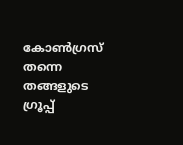കോൺഗ്രസ് തന്നെ തങ്ങളുടെ ഗ്രൂപ്പ്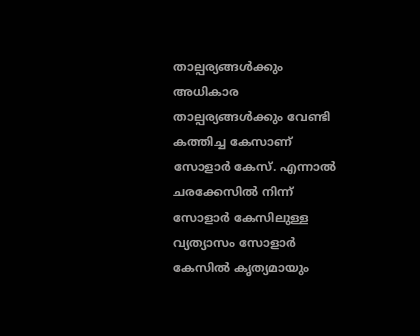താല്പര്യങ്ങൾക്കും അധികാര താല്പര്യങ്ങൾക്കും വേണ്ടി കത്തിച്ച കേസാണ് സോളാർ കേസ്. എന്നാൽ ചരക്കേസിൽ നിന്ന് സോളാർ കേസിലുള്ള വ്യത്യാസം സോളാർ കേസിൽ കൃത്യമായും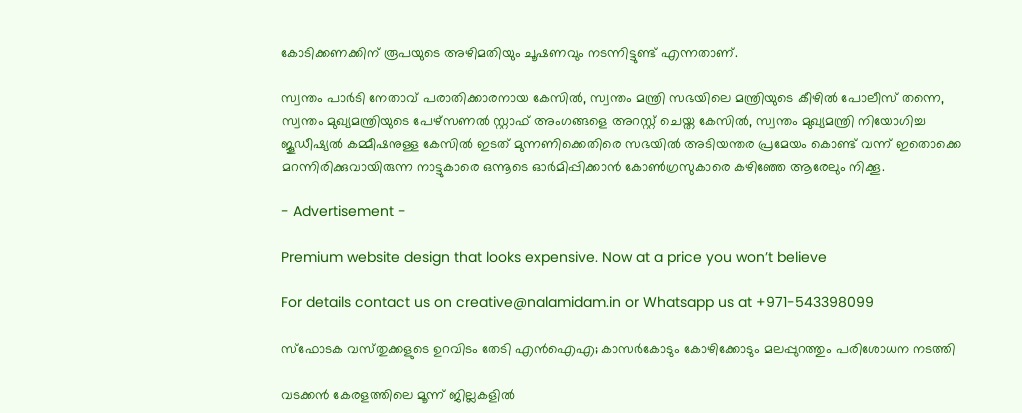കോടിക്കണക്കിന് രൂപയുടെ അഴിമതിയും ചൂഷണവും നടന്നിട്ടുണ്ട് എന്നതാണ്.

സ്വന്തം പാർടി നേതാവ് പരാതിക്കാരനായ കേസിൽ, സ്വന്തം മന്ത്രി സഭയിലെ മന്ത്രിയുടെ കീഴിൽ പോലീസ് തന്നെ, സ്വന്തം മുഖ്യമന്ത്രിയുടെ പേഴ്സണൽ സ്റ്റാഫ് അംഗങ്ങളെ അറസ്റ്റ് ചെയ്ത കേസിൽ, സ്വന്തം മുഖ്യമന്ത്രി നിയോഗിച്ച ജൂഡീഷ്യൽ കമ്മീഷനുള്ള കേസിൽ ഇടത് മുന്നണിക്കെതിരെ സഭയിൽ അടിയന്തര പ്രമേയം കൊണ്ട് വന്ന് ഇതൊക്കെ മറന്നിരിക്കുവായിരുന്ന നാട്ടുകാരെ ഒന്നൂടെ ഓർമിപ്പിക്കാൻ കോൺഗ്രസുകാരെ കഴിഞ്ഞേ ആരേലും നിക്കൂ.

- Advertisement -

Premium website design that looks expensive. Now at a price you won’t believe

For details contact us on creative@nalamidam.in or Whatsapp us at +971-543398099

സ്‌ഫോടക വസ്‌തുക്കളുടെ ഉറവിടം തേടി എൻഐഎ; കാസര്‍കോടും കോഴിക്കോടും മലപ്പുറത്തും പരിശോധന നടത്തി

വടക്കന്‍ കേരളത്തിലെ മൂന്ന് ജില്ലകളില്‍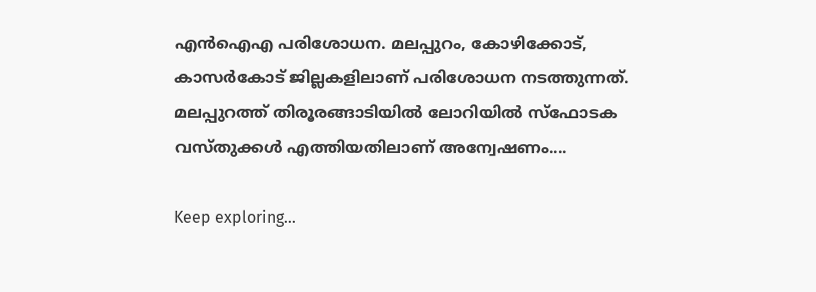എന്‍ഐഎ പരിശോധന. മലപ്പുറം, കോഴിക്കോട്, കാസര്‍കോട് ജില്ലകളിലാണ് പരിശോധന നടത്തുന്നത്. മലപ്പുറത്ത് തിരൂരങ്ങാടിയില്‍ ലോറിയിൽ സ്‌ഫോടക വസ്‌തുക്കള്‍ എത്തിയതിലാണ് അന്വേഷണം....

Keep exploring...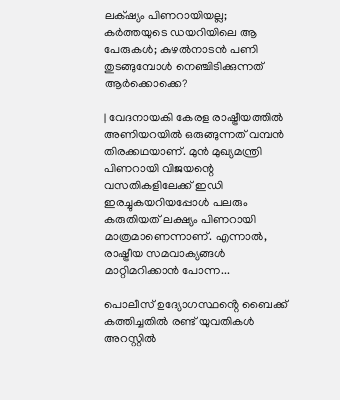ലക്‌ഷ്യം പിണറായിയല്ല; കർത്തയുടെ ഡയറിയിലെ ആ പേരുകൾ; കുഴൽനാടൻ പണി തുടങ്ങുമ്പോൾ നെഞ്ചിടിക്കുന്നത് ആർക്കൊക്കെ?

| വേദനായകി കേരള രാഷ്ട്രീയത്തിൽ അണിയറയിൽ ഒരുങ്ങുന്നത് വമ്പൻ തിരക്കഥയാണ്. മുൻ മുഖ്യമന്ത്രി പിണറായി വിജയന്റെ വസതികളിലേക്ക് ഇഡി ഇരച്ചുകയറിയപ്പോൾ പലരും കരുതിയത് ലക്ഷ്യം പിണറായി മാത്രമാണെന്നാണ്. എന്നാൽ, രാഷ്ട്രീയ സമവാക്യങ്ങൾ മാറ്റിമറിക്കാൻ പോന്ന...

പൊലീസ് ഉദ്യോഗസ്ഥൻ്റെ ബൈക്ക് കത്തിച്ചതിൽ രണ്ട് യുവതികൾ അറസ്റ്റിൽ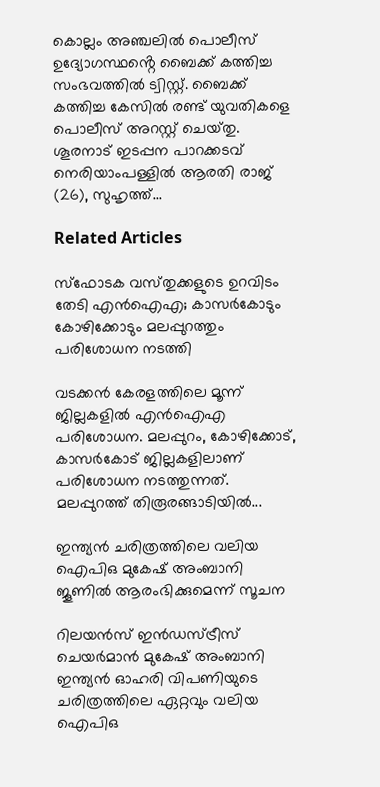കൊല്ലം അഞ്ചലിൽ പൊലീസ് ഉദ്യോഗസ്ഥൻ്റെ ബൈക്ക് കത്തിച്ച സംഭവത്തിൽ ട്വിസ്റ്റ്. ബൈക്ക് കത്തിച്ച കേസിൽ രണ്ട് യുവതികളെ പൊലീസ് അറസ്റ്റ് ചെയ്‌തു. ശൂരനാട് ഇടപ്പന പാറക്കടവ് നെരിയാംപള്ളിൽ ആരതി രാജ് (26), സുഹൃത്ത്...

Related Articles

സ്‌ഫോടക വസ്‌തുക്കളുടെ ഉറവിടം തേടി എൻഐഎ; കാസര്‍കോടും കോഴിക്കോടും മലപ്പുറത്തും പരിശോധന നടത്തി

വടക്കന്‍ കേരളത്തിലെ മൂന്ന് ജില്ലകളില്‍ എന്‍ഐഎ പരിശോധന. മലപ്പുറം, കോഴിക്കോട്, കാസര്‍കോട് ജില്ലകളിലാണ് പരിശോധന നടത്തുന്നത്. മലപ്പുറത്ത് തിരൂരങ്ങാടിയില്‍...

ഇന്ത്യൻ ചരിത്രത്തിലെ വലിയ ഐപിഒ മുകേഷ് അംബാനി ജൂണിൽ ആരംഭിക്കുമെന്ന് സൂചന

റിലയൻസ് ഇൻഡസ്ട്രീസ് ചെയർമാൻ മുകേഷ് അംബാനി ഇന്ത്യൻ ഓഹരി വിപണിയുടെ ചരിത്രത്തിലെ ഏറ്റവും വലിയ ഐപിഒ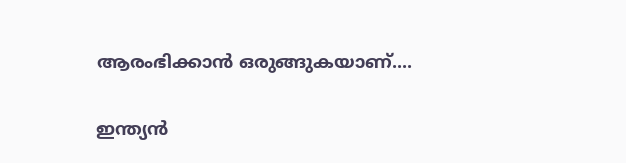ആരംഭിക്കാൻ ഒരുങ്ങുകയാണ്....

ഇന്ത്യൻ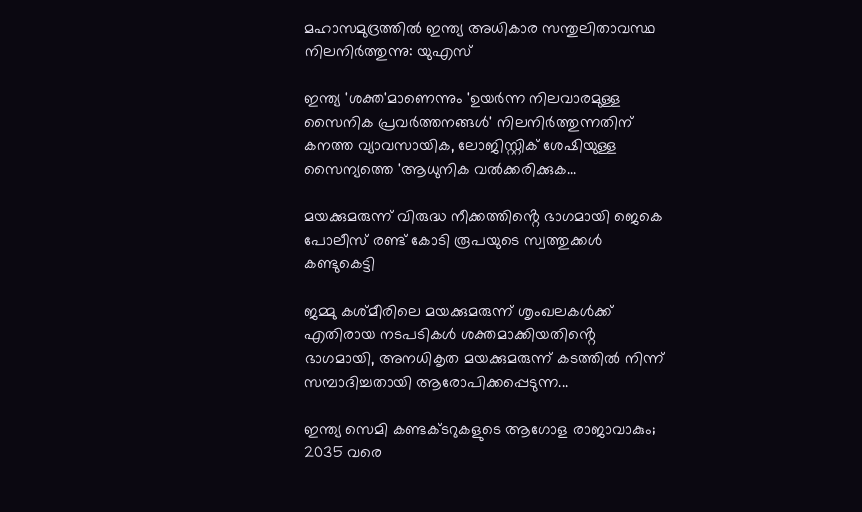മഹാസമുദ്രത്തിൽ ഇന്ത്യ അധികാര സന്തുലിതാവസ്ഥ നിലനിർത്തുന്നു: യുഎസ്

ഇന്ത്യ 'ശക്ത'മാണെന്നും 'ഉയർന്ന നിലവാരമുള്ള സൈനിക പ്രവർത്തനങ്ങൾ' നിലനിർത്തുന്നതിന് കനത്ത വ്യാവസായിക, ലോജിസ്റ്റിക് ശേഷിയുള്ള സൈന്യത്തെ 'ആധുനിക വൽക്കരിക്കുക...

മയക്കുമരുന്ന് വിരുദ്ധ നീക്കത്തിൻ്റെ ഭാഗമായി ജെകെ പോലീസ് രണ്ട് കോടി രൂപയുടെ സ്വത്തുക്കൾ കണ്ടുകെട്ടി

ജമ്മു കശ്‍മീരിലെ മയക്കുമരുന്ന് ശൃംഖലകൾക്ക് എതിരായ നടപടികൾ ശക്തമാക്കിയതിൻ്റെ ഭാഗമായി, അനധികൃത മയക്കുമരുന്ന് കടത്തിൽ നിന്ന് സമ്പാദിച്ചതായി ആരോപിക്കപ്പെടുന്ന...

ഇന്ത്യ സെമി കണ്ടക്ടറുകളുടെ ആഗോള രാജാവാകും; 2035 വരെ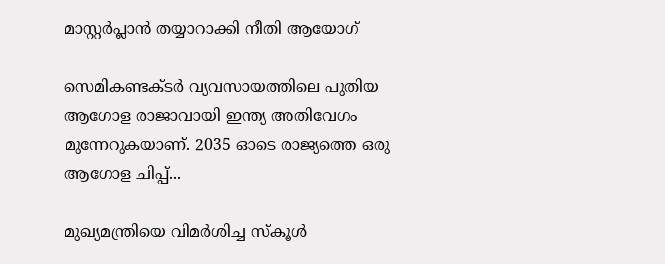മാസ്റ്റർപ്ലാൻ തയ്യാറാക്കി നീതി ആയോഗ്

സെമികണ്ടക്ടർ വ്യവസായത്തിലെ പുതിയ ആഗോള രാജാവായി ഇന്ത്യ അതിവേഗം മുന്നേറുകയാണ്. 2035 ഓടെ രാജ്യത്തെ ഒരു ആഗോള ചിപ്പ്...

മുഖ്യമന്ത്രിയെ വിമർശിച്ച സ്‌കൂൾ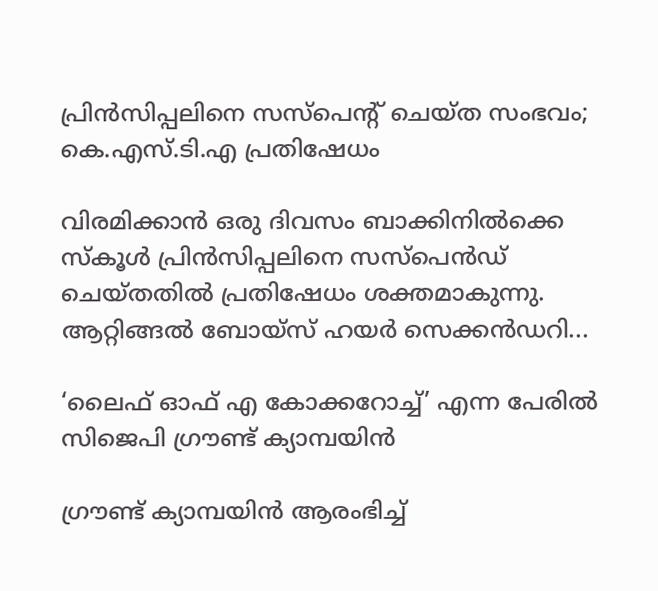പ്രിൻസിപ്പലിനെ സസ്പെന്റ് ചെയ്‌ത സംഭവം; കെ.എസ്.ടി.എ പ്രതിഷേധം

വിരമിക്കാൻ ഒരു ദിവസം ബാക്കിനിൽക്കെ സ്‌കൂൾ പ്രിൻസിപ്പലിനെ സസ്പെൻഡ് ചെയ്‌തതിൽ പ്രതിഷേധം ശക്തമാകുന്നു. ആറ്റിങ്ങൽ ബോയ്‌സ് ഹയർ സെക്കൻഡറി...

‘ലൈഫ് ഓഫ് എ കോക്കറോച്ച്’ എന്ന പേരിൽ സിജെപി ഗ്രൗണ്ട് ക്യാമ്പയിൻ

ഗ്രൗണ്ട് ക്യാമ്പയിൻ ആരംഭിച്ച്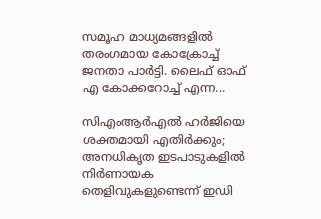സമൂഹ മാധ്യമങ്ങളിൽ തരംഗമായ കോക്രോച്ച് ജനതാ പാർട്ടി. ലൈഫ് ഓഫ് എ കോക്കറോച്ച് എന്ന...

സിഎംആര്‍എല്‍ ഹര്‍ജിയെ ശക്തമായി എതിര്‍ക്കും; അനധികൃത ഇടപാടുകളില്‍ നിര്‍ണായക തെളിവുകളുണ്ടെന്ന് ഇഡി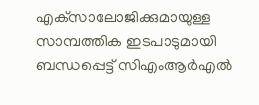എക്‌സാലോജിക്കുമായുള്ള സാമ്പത്തിക ഇടപാടുമായി ബന്ധപ്പെട്ട് സിഎംആര്‍എല്‍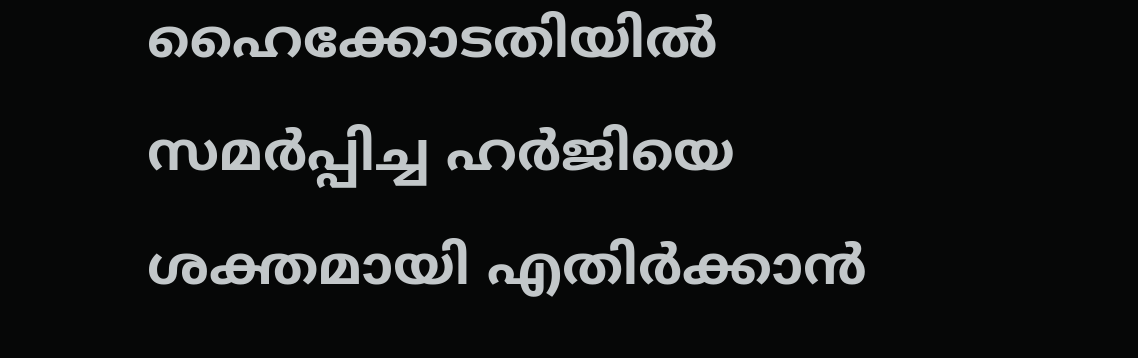ഹൈക്കോടതിയില്‍ സമര്‍പ്പിച്ച ഹര്‍ജിയെ ശക്തമായി എതിര്‍ക്കാന്‍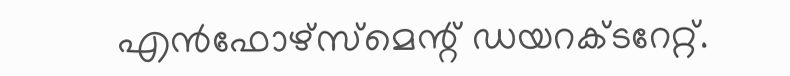എന്‍ഫോഴ്‌സ്‌മെന്റ് ഡയറക്ടറേറ്റ്.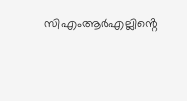സിഎംആര്‍എല്ലിൻ്റെ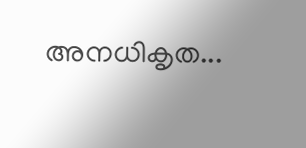അനധികൃത...